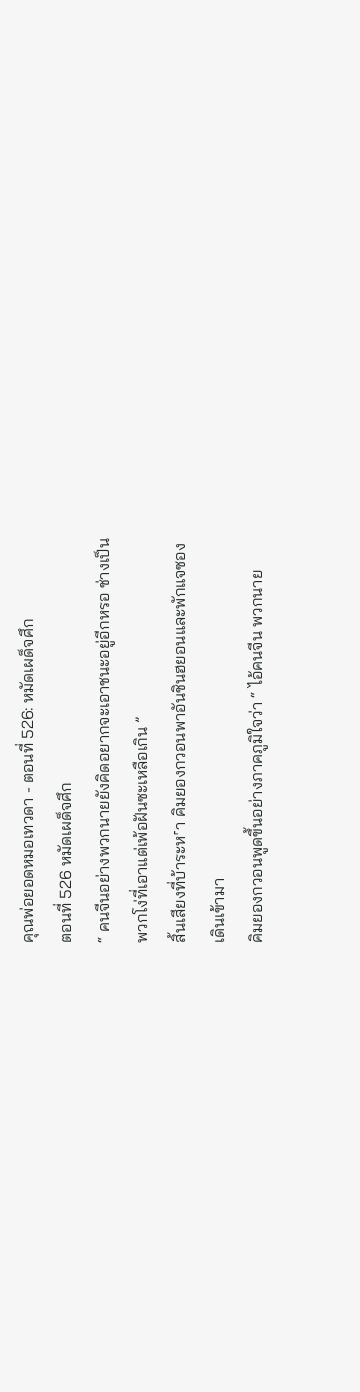คุณพ่อยอดหมอเทวดา - ตอนที่ 526: หมัดเผด็จศึก
ตอนที่ 526 หมัดเผด็จศึก
“ คนจีนอย่างพวกนายยังคิดอยากจะเอาชนะอยู่อีกหรอ ช่างเป็น
พวกโง่ที่เอาแต่เพ้อฝันซะเหลือเกิน ”
สิ้นเสียงที่บ้าระห˹า คิมยองกวอนพาอันชินฮยอนและพักแจซอง
เดินเข้ามา
คิมยองกวอนพูดขึ้นอย่างภาคภูมิใจว่า “ ไอ้คนจีน พวกนาย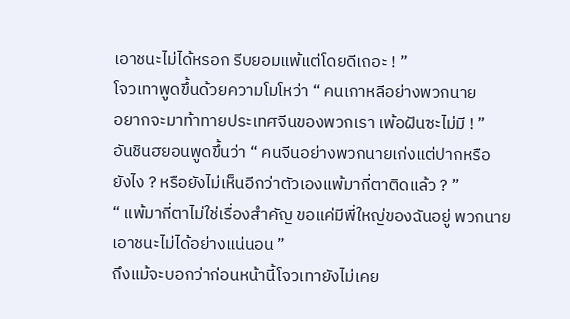เอาชนะไม่ได้หรอก รีบยอมแพ้แต่โดยดีเถอะ ! ”
โจวเทาพูดขึ้นด้วยความโมโหว่า “ คนเกาหลีอย่างพวกนาย
อยากจะมาท้าทายประเทศจีนของพวกเรา เพ้อฝันซะไม่มี ! ”
อันชินฮยอนพูดขึ้นว่า “ คนจีนอย่างพวกนายเก่งแต่ปากหรือ
ยังไง ? หรือยังไม่เห็นอีกว่าตัวเองแพ้มากี่ตาติดแล้ว ? ”
“ แพ้มากี่ตาไม่ใช่เรื่องสำคัญ ขอแค่มีพี่ใหญ่ของฉันอยู่ พวกนาย
เอาชนะไม่ได้อย่างแน่นอน ”
ถึงแม้จะบอกว่าก่อนหน้านี้โจวเทายังไม่เคย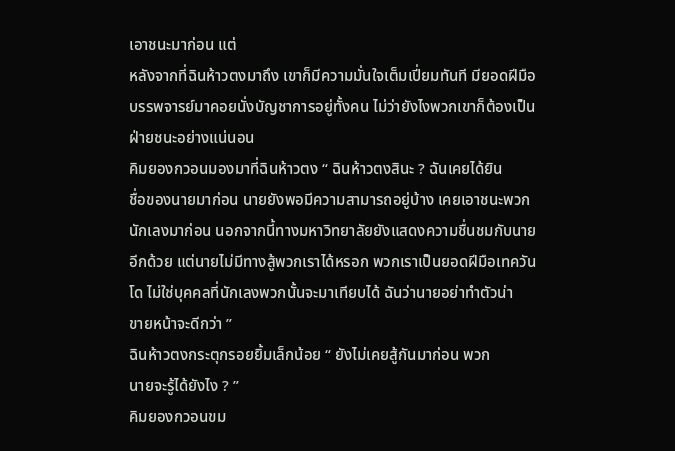เอาชนะมาก่อน แต่
หลังจากที่ฉินห้าวตงมาถึง เขาก็มีความมั่นใจเต็มเปี่ยมทันที มียอดฝีมือ
บรรพจารย์มาคอยนั่งบัญชาการอยู่ทั้งคน ไม่ว่ายังไงพวกเขาก็ต้องเป็น
ฝ่ายชนะอย่างแน่นอน
คิมยองกวอนมองมาที่ฉินห้าวตง “ ฉินห้าวตงสินะ ? ฉันเคยได้ยิน
ชื่อของนายมาก่อน นายยังพอมีความสามารถอยู่บ้าง เคยเอาชนะพวก
นักเลงมาก่อน นอกจากนี้ทางมหาวิทยาลัยยังแสดงความชื่นชมกับนาย
อีกด้วย แต่นายไม่มีทางสู้พวกเราได้หรอก พวกเราเป็นยอดฝีมือเทควัน
โด ไม่ใช่บุคคลที่นักเลงพวกนั้นจะมาเทียบได้ ฉันว่านายอย่าทำตัวน่า
ขายหน้าจะดีกว่า ”
ฉินห้าวตงกระตุกรอยยิ้มเล็กน้อย “ ยังไม่เคยสู้กันมาก่อน พวก
นายจะรู้ได้ยังไง ? ”
คิมยองกวอนขม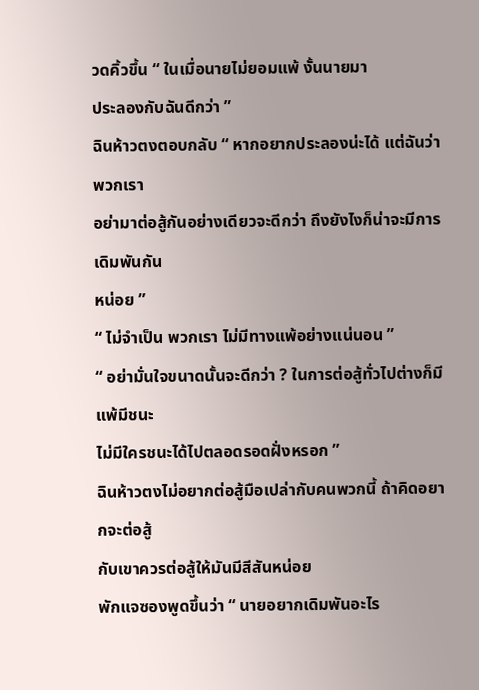วดคิ้วขึ้น “ ในเมื่อนายไม่ยอมแพ้ งั้นนายมา
ประลองกับฉันดีกว่า ”
ฉินห้าวตงตอบกลับ “ หากอยากประลองน่ะได้ แต่ฉันว่าพวกเรา
อย่ามาต่อสู้กันอย่างเดียวจะดีกว่า ถึงยังไงก็น่าจะมีการเดิมพันกัน
หน่อย ”
“ ไม่จำเป็น พวกเรา ไม่มีทางแพ้อย่างแน่นอน ”
“ อย่ามั่นใจขนาดนั้นจะดีกว่า ? ในการต่อสู้ทั่วไปต่างก็มีแพ้มีชนะ
ไม่มีใครชนะได้ไปตลอดรอดฝั่งหรอก ”
ฉินห้าวตงไม่อยากต่อสู้มือเปล่ากับคนพวกนี้ ถ้าคิดอยากจะต่อสู้
กับเขาควรต่อสู้ให้มันมีสีสันหน่อย
พักแจซองพูดขึ้นว่า “ นายอยากเดิมพันอะไร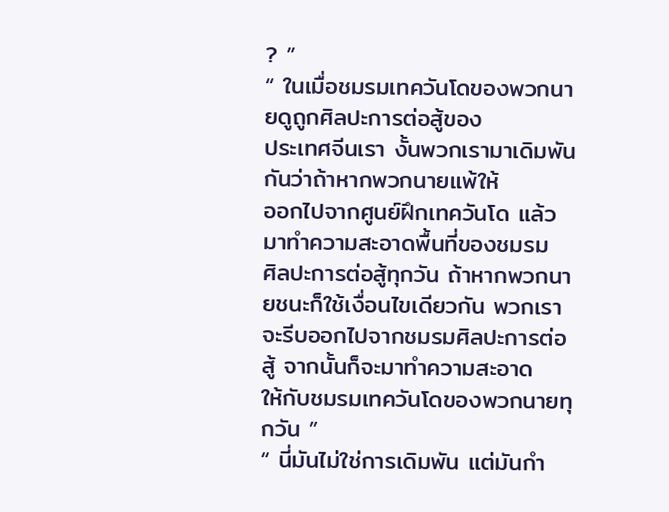? ”
“ ในเมื่อชมรมเทควันโดของพวกนายดูถูกศิลปะการต่อสู้ของ
ประเทศจีนเรา งั้นพวกเรามาเดิมพันกันว่าถ้าหากพวกนายแพ้ให้
ออกไปจากศูนย์ฝึกเทควันโด แล้วมาทำความสะอาดพื้นที่ของชมรม
ศิลปะการต่อสู้ทุกวัน ถ้าหากพวกนายชนะก็ใช้เงื่อนไขเดียวกัน พวกเรา
จะรีบออกไปจากชมรมศิลปะการต่อสู้ จากนั้นก็จะมาทำความสะอาด
ให้กับชมรมเทควันโดของพวกนายทุกวัน ”
“ นี่มันไม่ใช่การเดิมพัน แต่มันกำ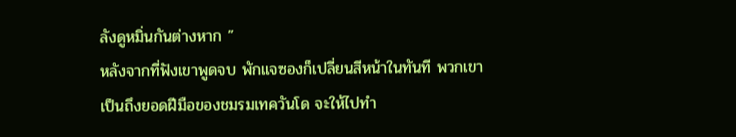ลังดูหมิ่นกันต่างหาก ”
หลังจากที่ฟังเขาพูดจบ พักแจซองก็เปลี่ยนสีหน้าในทันที พวกเขา
เป็นถึงยอดฝีมือของชมรมเทควันโด จะให้ไปทำ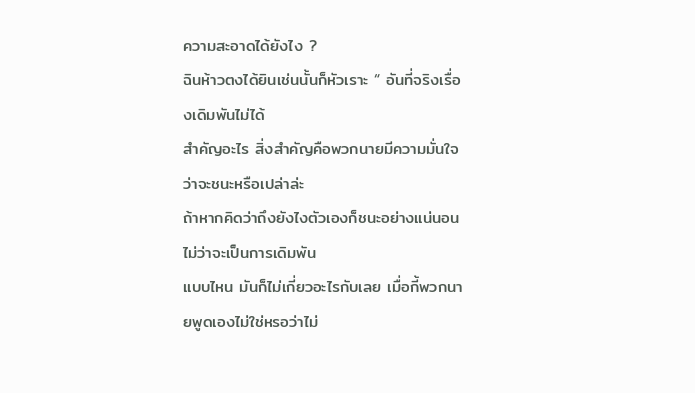ความสะอาดได้ยังไง ?
ฉินห้าวตงได้ยินเช่นนั้นก็หัวเราะ “ อันที่จริงเรื่องเดิมพันไม่ได้
สำคัญอะไร สิ่งสำคัญคือพวกนายมีความมั่นใจว่าจะชนะหรือเปล่าล่ะ
ถ้าหากคิดว่าถึงยังไงตัวเองก็ชนะอย่างแน่นอน ไม่ว่าจะเป็นการเดิมพัน
แบบไหน มันก็ไม่เกี่ยวอะไรกับเลย เมื่อกี้พวกนายพูดเองไม่ใช่หรอว่าไม่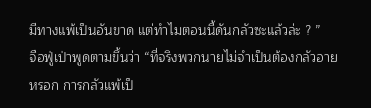มีทางแพ้เป็นอันขาด แต่ทำไมตอนนี้ดันกลัวซะแล้วล่ะ ? ”
จือฟู่เป่าพูดตามขึ้นว่า “ที่จริงพวกนายไม่จำเป็นต้องกลัวอาย
หรอก การกลัวแพ้เป็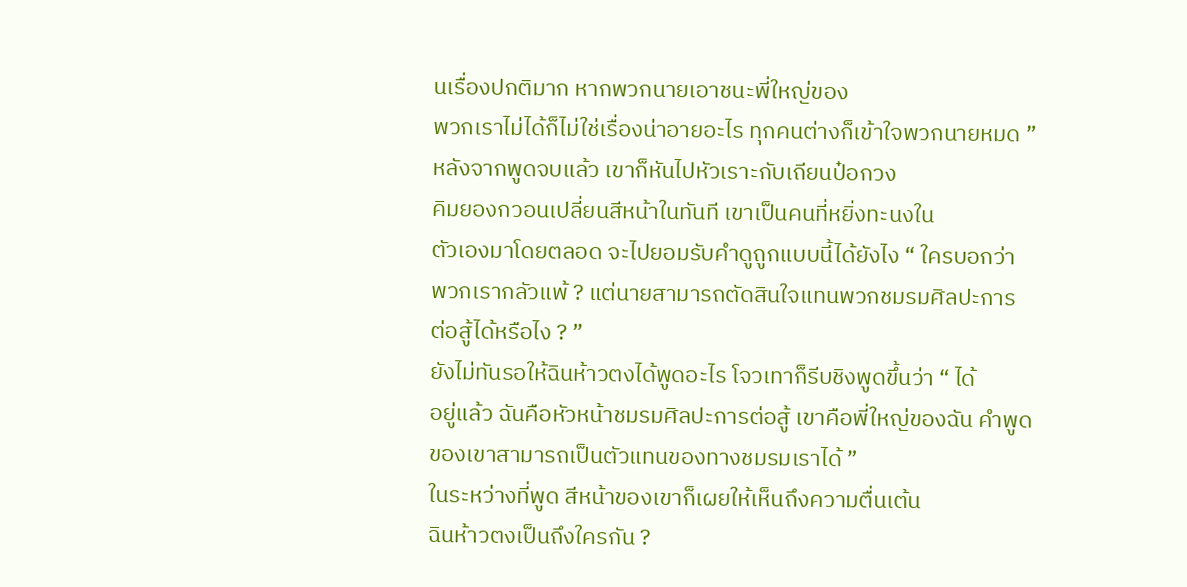นเรื่องปกติมาก หากพวกนายเอาชนะพี่ใหญ่ของ
พวกเราไม่ได้ก็ไม่ใช่เรื่องน่าอายอะไร ทุกคนต่างก็เข้าใจพวกนายหมด ”
หลังจากพูดจบแล้ว เขาก็หันไปหัวเราะกับเถียนป๋อกวง
คิมยองกวอนเปลี่ยนสีหน้าในทันที เขาเป็นคนที่หยิ่งทะนงใน
ตัวเองมาโดยตลอด จะไปยอมรับคำดูถูกแบบนี้ได้ยังไง “ ใครบอกว่า
พวกเรากลัวแพ้ ? แต่นายสามารถตัดสินใจแทนพวกชมรมศิลปะการ
ต่อสู้ได้หรือไง ? ”
ยังไม่ทันรอให้ฉินห้าวตงได้พูดอะไร โจวเทาก็รีบชิงพูดขึ้นว่า “ ได้
อยู่แล้ว ฉันคือหัวหน้าชมรมศิลปะการต่อสู้ เขาคือพี่ใหญ่ของฉัน คำพูด
ของเขาสามารถเป็นตัวแทนของทางชมรมเราได้ ”
ในระหว่างที่พูด สีหน้าของเขาก็เผยให้เห็นถึงความตื่นเต้น
ฉินห้าวตงเป็นถึงใครกัน ?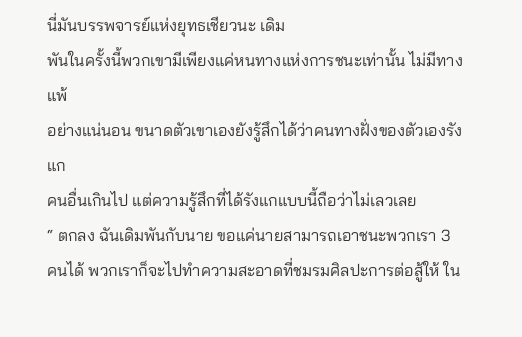นี่มันบรรพจารย์แห่งยุทธเชียวนะ เดิม
พันในครั้งนี้พวกเขามีเพียงแค่หนทางแห่งการชนะเท่านั้น ไม่มีทางแพ้
อย่างแน่นอน ขนาดตัวเขาเองยังรู้สึกได้ว่าคนทางฝั่งของตัวเองรังแก
คนอื่นเกินไป แต่ความรู้สึกที่ได้รังแกแบบนี้ถือว่าไม่เลวเลย
“ ตกลง ฉันเดิมพันกับนาย ขอแค่นายสามารถเอาชนะพวกเรา 3
คนได้ พวกเราก็จะไปทำความสะอาดที่ชมรมศิลปะการต่อสู้ให้ ใน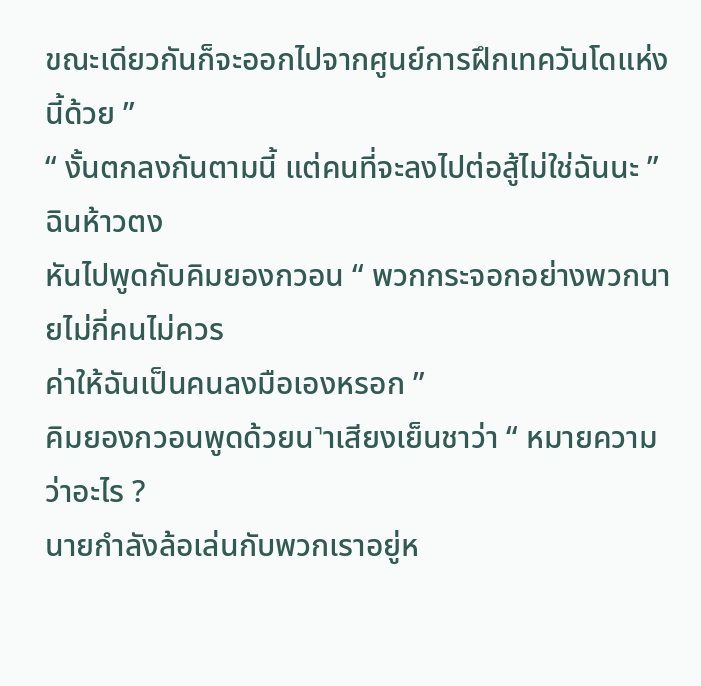ขณะเดียวกันก็จะออกไปจากศูนย์การฝึกเทควันโดแห่งนี้ด้วย ”
“ งั้นตกลงกันตามนี้ แต่คนที่จะลงไปต่อสู้ไม่ใช่ฉันนะ ” ฉินห้าวตง
หันไปพูดกับคิมยองกวอน “ พวกกระจอกอย่างพวกนายไม่กี่คนไม่ควร
ค่าให้ฉันเป็นคนลงมือเองหรอก ”
คิมยองกวอนพูดด้วยน˺าเสียงเย็นชาว่า “ หมายความว่าอะไร ?
นายกำลังล้อเล่นกับพวกเราอยู่ห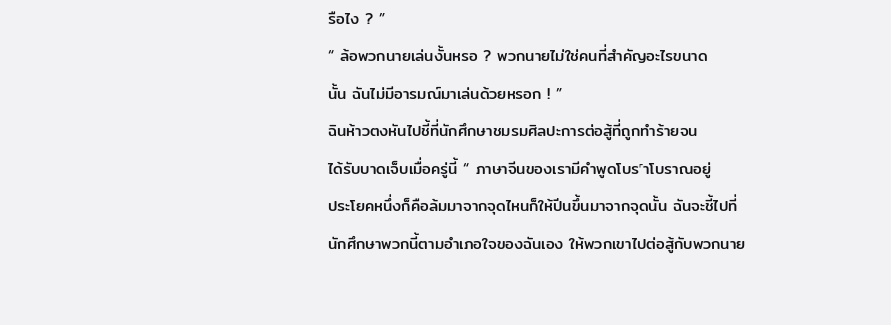รือไง ? ”
“ ล้อพวกนายเล่นงั้นหรอ ? พวกนายไม่ใช่คนที่สำคัญอะไรขนาด
นั้น ฉันไม่มีอารมณ์มาเล่นด้วยหรอก ! ”
ฉินห้าวตงหันไปชี้ที่นักศึกษาชมรมศิลปะการต่อสู้ที่ถูกทำร้ายจน
ได้รับบาดเจ็บเมื่อครู่นี้ “ ภาษาจีนของเรามีคำพูดโบร˹าโบราณอยู่
ประโยคหนึ่งก็คือล้มมาจากจุดไหนก็ให้ปีนขึ้นมาจากจุดนั้น ฉันจะชี้ไปที่
นักศึกษาพวกนี้ตามอำเภอใจของฉันเอง ให้พวกเขาไปต่อสู้กับพวกนาย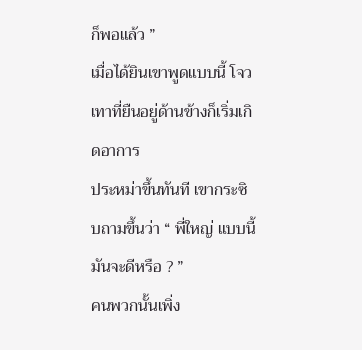ก็พอแล้ว ”
เมื่อได้ยินเขาพูดแบบนี้ โจวเทาที่ยืนอยู่ด้านข้างก็เริ่มเกิดอาการ
ประหม่าขึ้นทันที เขากระซิบถามขึ้นว่า “ พี่ใหญ่ แบบนี้มันจะดีหรือ ? ”
คนพวกนั้นเพิ่ง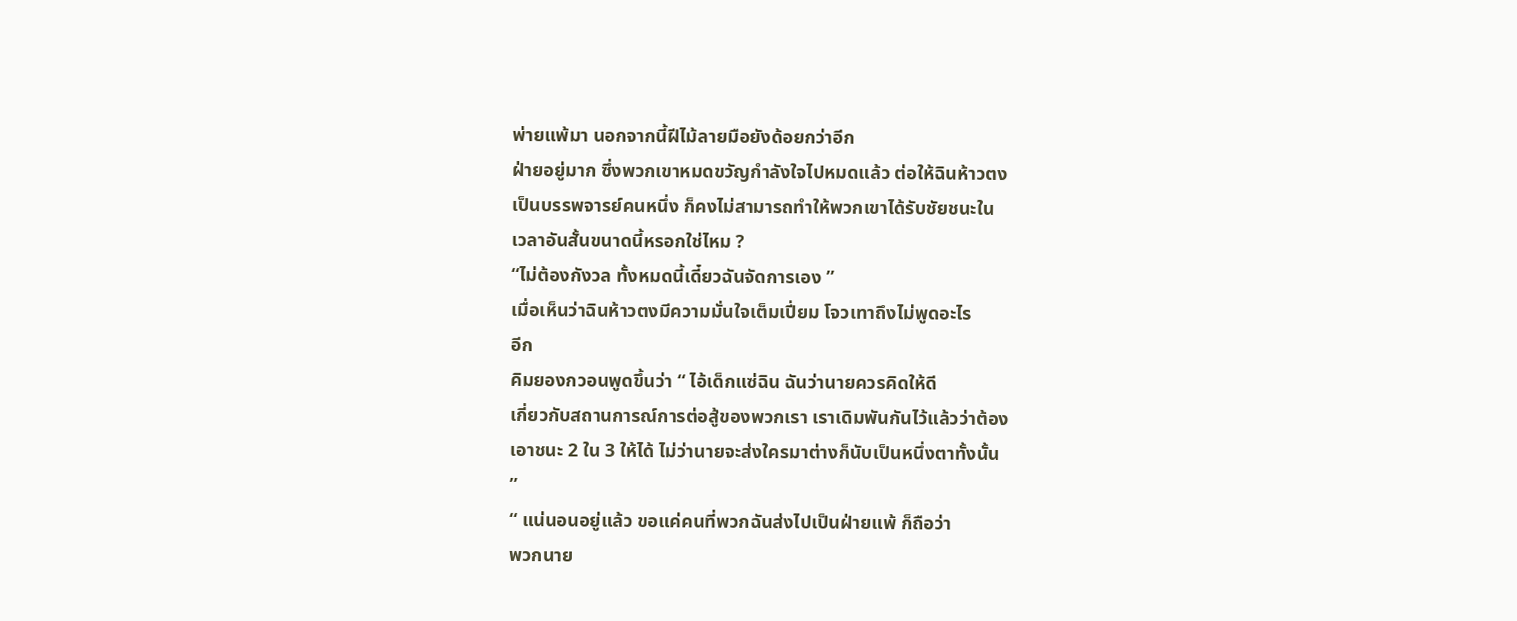พ่ายแพ้มา นอกจากนี้ฝีไม้ลายมือยังด้อยกว่าอีก
ฝ่ายอยู่มาก ซึ่งพวกเขาหมดขวัญกำลังใจไปหมดแล้ว ต่อให้ฉินห้าวตง
เป็นบรรพจารย์คนหนึ่ง ก็คงไม่สามารถทำให้พวกเขาได้รับชัยชนะใน
เวลาอันสั้นขนาดนี้หรอกใช่ไหม ?
“ไม่ต้องกังวล ทั้งหมดนี้เดี๋ยวฉันจัดการเอง ”
เมื่อเห็นว่าฉินห้าวตงมีความมั่นใจเต็มเปี่ยม โจวเทาถึงไม่พูดอะไร
อีก
คิมยองกวอนพูดขึ้นว่า “ ไอ้เด็กแซ่ฉิน ฉันว่านายควรคิดให้ดี
เกี่ยวกับสถานการณ์การต่อสู้ของพวกเรา เราเดิมพันกันไว้แล้วว่าต้อง
เอาชนะ 2 ใน 3 ให้ได้ ไม่ว่านายจะส่งใครมาต่างก็นับเป็นหนึ่งตาทั้งนั้น
”
“ แน่นอนอยู่แล้ว ขอแค่คนที่พวกฉันส่งไปเป็นฝ่ายแพ้ ก็ถือว่า
พวกนาย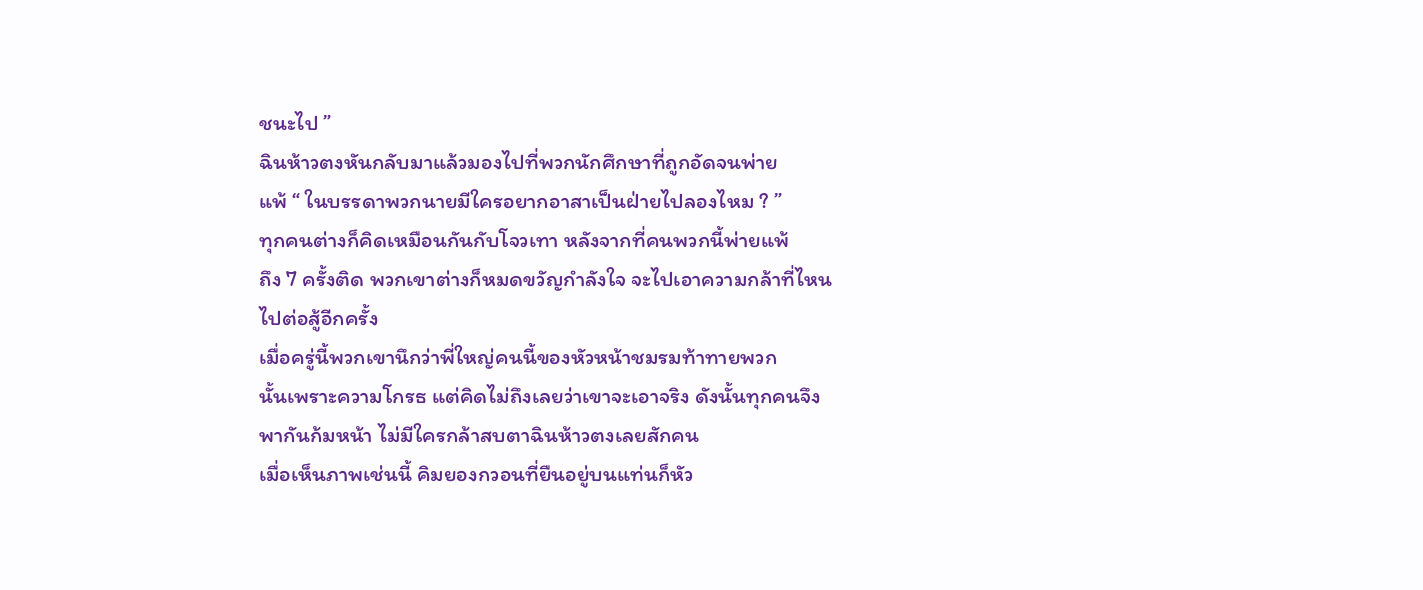ชนะไป ”
ฉินห้าวตงหันกลับมาแล้วมองไปที่พวกนักศึกษาที่ถูกอัดจนพ่าย
แพ้ “ ในบรรดาพวกนายมีใครอยากอาสาเป็นฝ่ายไปลองไหม ? ”
ทุกคนต่างก็คิดเหมือนกันกับโจวเทา หลังจากที่คนพวกนี้พ่ายแพ้
ถึง 7 ครั้งติด พวกเขาต่างก็หมดขวัญกำลังใจ จะไปเอาความกล้าที่ไหน
ไปต่อสู้อีกครั้ง
เมื่อครู่นี้พวกเขานึกว่าพี่ใหญ่คนนี้ของหัวหน้าชมรมท้าทายพวก
นั้นเพราะความโกรธ แต่คิดไม่ถึงเลยว่าเขาจะเอาจริง ดังนั้นทุกคนจึง
พากันก้มหน้า ไม่มีใครกล้าสบตาฉินห้าวตงเลยสักคน
เมื่อเห็นภาพเช่นนี้ คิมยองกวอนที่ยืนอยู่บนแท่นก็หัว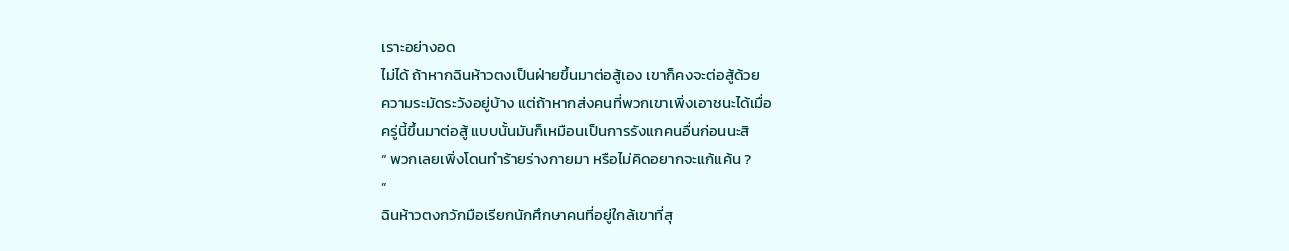เราะอย่างอด
ไม่ได้ ถ้าหากฉินห้าวตงเป็นฝ่ายขึ้นมาต่อสู้เอง เขาก็คงจะต่อสู้ด้วย
ความระมัดระวังอยู่บ้าง แต่ถ้าหากส่งคนที่พวกเขาเพิ่งเอาชนะได้เมื่อ
ครู่นี้ขึ้นมาต่อสู้ แบบนั้นมันก็เหมือนเป็นการรังแกคนอื่นก่อนนะสิ
“ พวกเลยเพิ่งโดนทำร้ายร่างกายมา หรือไม่คิดอยากจะแก้แค้น ?
”
ฉินห้าวตงกวักมือเรียกนักศึกษาคนที่อยู่ใกล้เขาที่สุ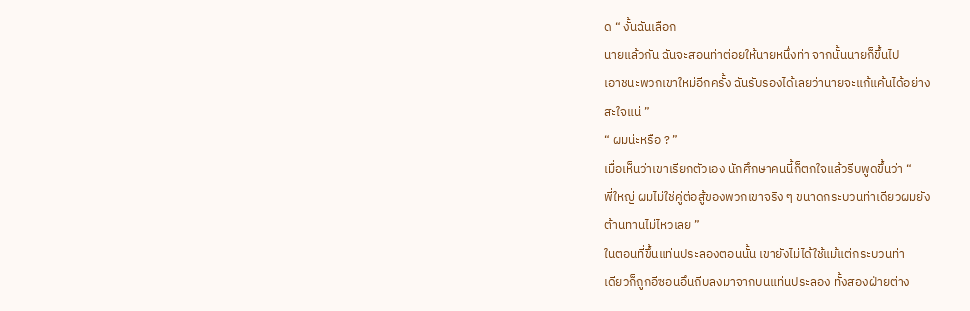ด “ งั้นฉันเลือก
นายแล้วกัน ฉันจะสอนท่าต่อยให้นายหนึ่งท่า จากนั้นนายก็ขึ้นไป
เอาชนะพวกเขาใหม่อีกครั้ง ฉันรับรองได้เลยว่านายจะแก้แค้นได้อย่าง
สะใจแน่ ”
“ ผมน่ะหรือ ? ”
เมื่อเห็นว่าเขาเรียกตัวเอง นักศึกษาคนนี้ก็ตกใจแล้วรีบพูดขึ้นว่า “
พี่ใหญ่ ผมไม่ใช่คู่ต่อสู้ของพวกเขาจริง ๆ ขนาดกระบวนท่าเดียวผมยัง
ต้านทานไม่ไหวเลย ”
ในตอนที่ขึ้นแท่นประลองตอนนั้น เขายังไม่ได้ใช้แม้แต่กระบวนท่า
เดียวก็ถูกอีซอนอึนถีบลงมาจากบนแท่นประลอง ทั้งสองฝ่ายต่าง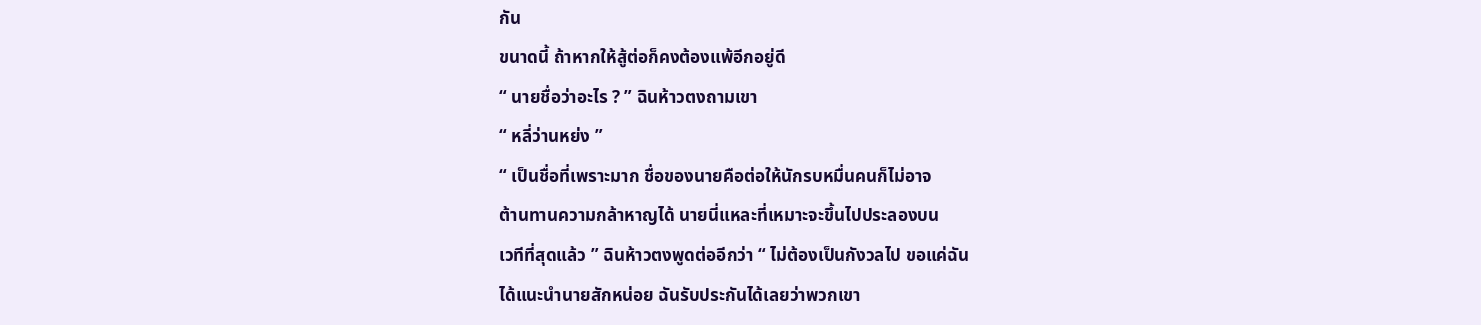กัน
ขนาดนี้ ถ้าหากให้สู้ต่อก็คงต้องแพ้อีกอยู่ดี
“ นายชื่อว่าอะไร ? ” ฉินห้าวตงถามเขา
“ หลี่ว่านหย่ง ”
“ เป็นชื่อที่เพราะมาก ชื่อของนายคือต่อให้นักรบหมื่นคนก็ไม่อาจ
ต้านทานความกล้าหาญได้ นายนี่แหละที่เหมาะจะขึ้นไปประลองบน
เวทีที่สุดแล้ว ” ฉินห้าวตงพูดต่ออีกว่า “ ไม่ต้องเป็นกังวลไป ขอแค่ฉัน
ได้แนะนำนายสักหน่อย ฉันรับประกันได้เลยว่าพวกเขา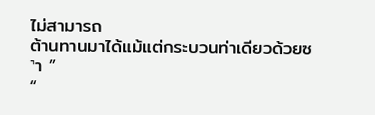ไม่สามารถ
ต้านทานมาได้แม้แต่กระบวนท่าเดียวด้วยซ˺า ”
“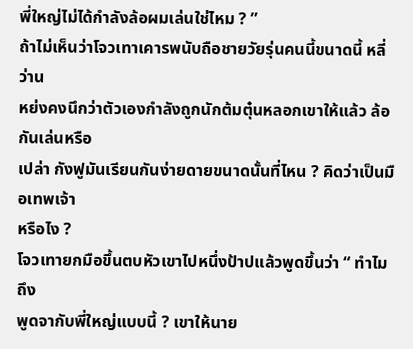พี่ใหญ่ไม่ได้กำลังล้อผมเล่นใช่ไหม ? ”
ถ้าไม่เห็นว่าโจวเทาเคารพนับถือชายวัยรุ่นคนนี้ขนาดนี้ หลี่ว่าน
หย่งคงนึกว่าตัวเองกำลังถูกนักต้มตุ๋นหลอกเขาให้แล้ว ล้อกันเล่นหรือ
เปล่า กังฟูมันเรียนกันง่ายดายขนาดนั้นที่ไหน ? คิดว่าเป็นมือเทพเจ้า
หรือไง ?
โจวเทายกมือขึ้นตบหัวเขาไปหนึ่งป้าปแล้วพูดขึ้นว่า “ ทำไมถึง
พูดจากับพี่ใหญ่แบบนี้ ? เขาให้นาย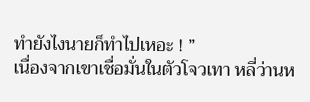ทำยังไงนายก็ทำไปเหอะ ! ”
เนื่องจากเขาเชื่อมั่นในตัวโจวเทา หลี่ว่านห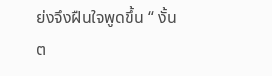ย่งจึงฝืนใจพูดขึ้น “ งั้น
ต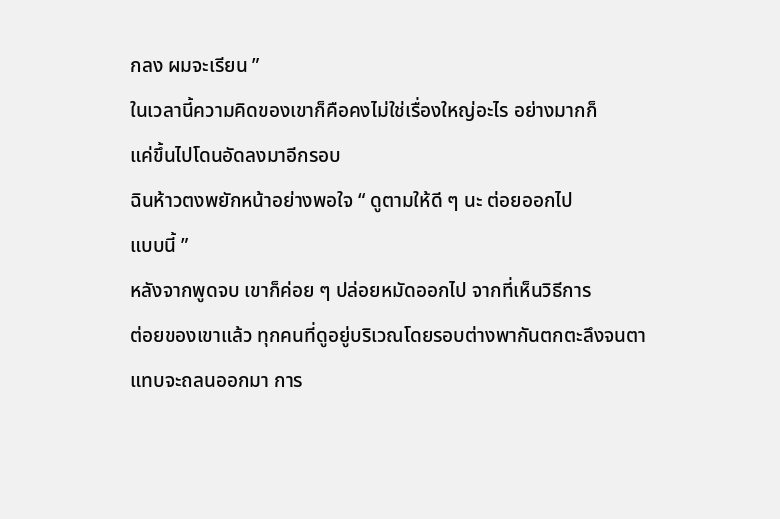กลง ผมจะเรียน ”
ในเวลานี้ความคิดของเขาก็คือคงไม่ใช่เรื่องใหญ่อะไร อย่างมากก็
แค่ขึ้นไปโดนอัดลงมาอีกรอบ
ฉินห้าวตงพยักหน้าอย่างพอใจ “ ดูตามให้ดี ๆ นะ ต่อยออกไป
แบบนี้ ”
หลังจากพูดจบ เขาก็ค่อย ๆ ปล่อยหมัดออกไป จากที่เห็นวิธีการ
ต่อยของเขาแล้ว ทุกคนที่ดูอยู่บริเวณโดยรอบต่างพากันตกตะลึงจนตา
แทบจะถลนออกมา การ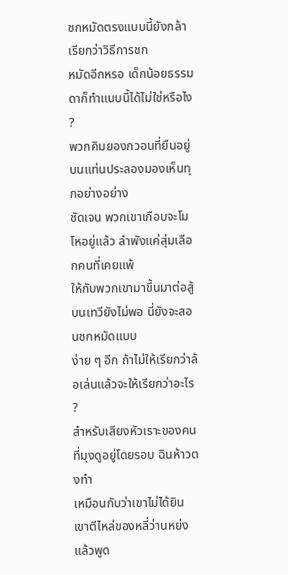ชกหมัดตรงแบบนี้ยังกล้าเรียกว่าวิธีการชก
หมัดอีกหรอ เด็กน้อยธรรมดาก็ทำแบบนี้ได้ไม่ใช่หรือไง ?
พวกคิมยองกวอนที่ยืนอยู่บนแท่นประลองมองเห็นทุกอย่างอย่าง
ชัดเจน พวกเขาเกือบจะโมโหอยู่แล้ว ลำพังแค่สุ่มเลือกคนที่เคยแพ้
ให้กับพวกเขามาขึ้นมาต่อสู้บนเทวียังไม่พอ นี่ยังจะสอนชกหมัดแบบ
ง่าย ๆ อีก ถ้าไม่ให้เรียกว่าล้อเล่นแล้วจะให้เรียกว่าอะไร ?
สำหรับเสียงหัวเราะของคนที่มุงดูอยู่โดยรอบ ฉินห้าวตงทำ
เหมือนกับว่าเขาไม่ได้ยิน เขาตีไหล่ของหลี่ว่านหย่งแล้วพูด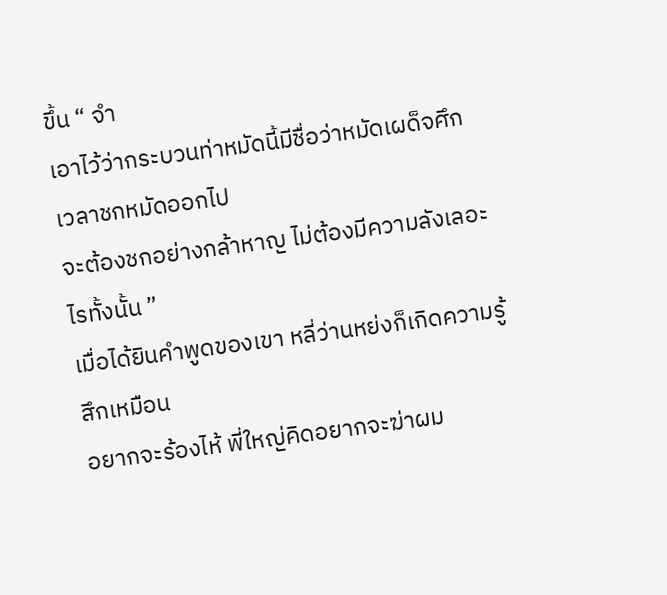ขึ้น “ จำ
เอาไว้ว่ากระบวนท่าหมัดนี้มีชื่อว่าหมัดเผด็จศึก เวลาชกหมัดออกไป
จะต้องชกอย่างกล้าหาญ ไม่ต้องมีความลังเลอะไรทั้งนั้น ”
เมื่อได้ยินคำพูดของเขา หลี่ว่านหย่งก็เกิดความรู้สึกเหมือน
อยากจะร้องไห้ พี่ใหญ่คิดอยากจะฆ่าผม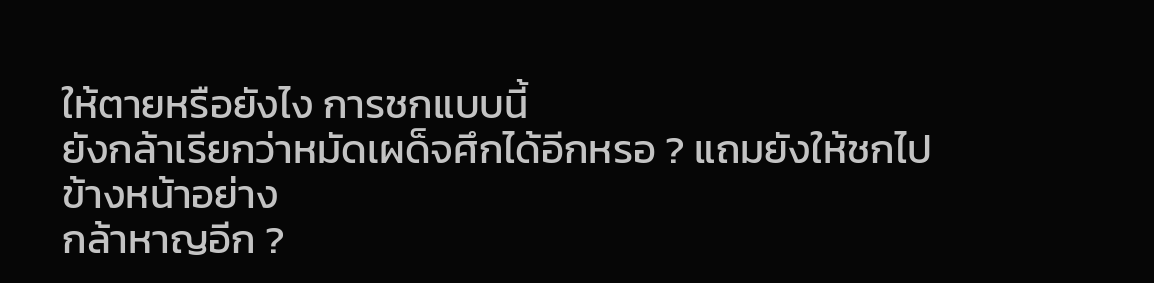ให้ตายหรือยังไง การชกแบบนี้
ยังกล้าเรียกว่าหมัดเผด็จศึกได้อีกหรอ ? แถมยังให้ชกไปข้างหน้าอย่าง
กล้าหาญอีก ?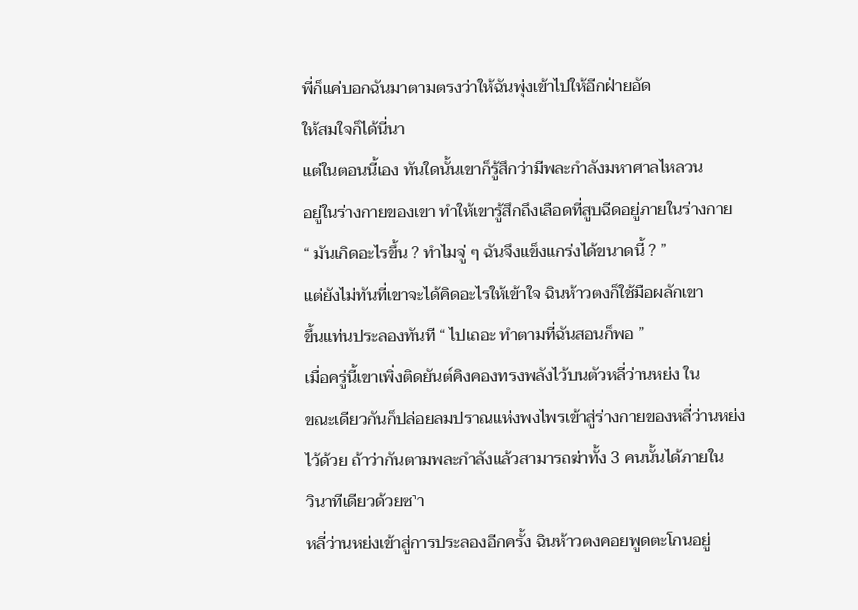พี่ก็แค่บอกฉันมาตามตรงว่าให้ฉันพุ่งเข้าไปให้อีกฝ่ายอัด
ให้สมใจก็ได้นี่นา
แต่ในตอนนี้เอง ทันใดนั้นเขาก็รู้สึกว่ามีพละกำลังมหาศาลไหลวน
อยู่ในร่างกายของเขา ทำให้เขารู้สึกถึงเลือดที่สูบฉีดอยู่ภายในร่างกาย
“ มันเกิดอะไรขึ้น ? ทำไมจู่ ๆ ฉันจึงแข็งแกร่งได้ขนาดนี้ ? ”
แต่ยังไม่ทันที่เขาจะได้คิดอะไรให้เข้าใจ ฉินห้าวตงก็ใช้มือผลักเขา
ขึ้นแท่นประลองทันที “ ไปเถอะ ทำตามที่ฉันสอนก็พอ ”
เมื่อครู่นี้เขาเพิ่งติดยันต์คิงคองทรงพลังไว้บนตัวหลี่ว่านหย่ง ใน
ขณะเดียวกันก็ปล่อยลมปราณแห่งพงไพรเข้าสู่ร่างกายของหลี่ว่านหย่ง
ไว้ด้วย ถ้าว่ากันตามพละกำลังแล้วสามารถฆ่าทั้ง 3 คนนั้นได้ภายใน
วินาทีเดียวด้วยซ˺า
หลี่ว่านหย่งเข้าสู่การประลองอีกครั้ง ฉินห้าวตงคอยพูดตะโกนอยู่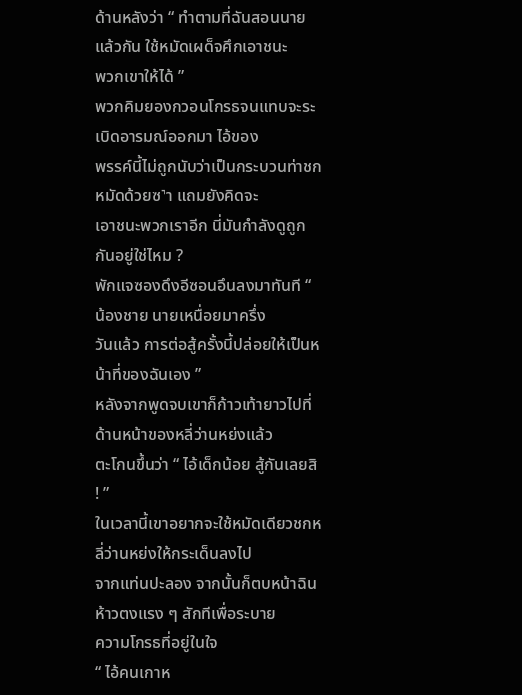ด้านหลังว่า “ ทำตามที่ฉันสอนนายแล้วกัน ใช้หมัดเผด็จศึกเอาชนะ
พวกเขาให้ได้ ”
พวกคิมยองกวอนโกรธจนแทบจะระเบิดอารมณ์ออกมา ไอ้ของ
พรรค์นี้ไม่ถูกนับว่าเป็นกระบวนท่าชกหมัดด้วยซ˺า แถมยังคิดจะ
เอาชนะพวกเราอีก นี่มันกำลังดูถูกกันอยู่ใช่ไหม ?
พักแจซองดึงอีซอนอึนลงมาทันที “ น้องชาย นายเหนื่อยมาครึ่ง
วันแล้ว การต่อสู้ครั้งนี้ปล่อยให้เป็นหน้าที่ของฉันเอง ”
หลังจากพูดจบเขาก็ก้าวเท้ายาวไปที่ด้านหน้าของหลี่ว่านหย่งแล้ว
ตะโกนขึ้นว่า “ ไอ้เด็กน้อย สู้กันเลยสิ ! ”
ในเวลานี้เขาอยากจะใช้หมัดเดียวชกหลี่ว่านหย่งให้กระเด็นลงไป
จากแท่นปะลอง จากนั้นก็ตบหน้าฉินห้าวตงแรง ๆ สักทีเพื่อระบาย
ความโกรธที่อยู่ในใจ
“ ไอ้คนเกาห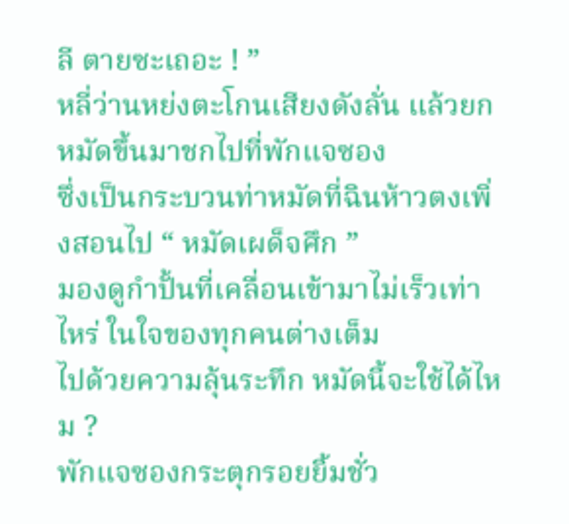ลี ตายซะเถอะ ! ”
หลี่ว่านหย่งตะโกนเสียงดังลั่น แล้วยกหมัดขึ้นมาชกไปที่พักแจซอง
ซึ่งเป็นกระบวนท่าหมัดที่ฉินห้าวตงเพิ่งสอนไป “ หมัดเผด็จศึก ”
มองดูกำปั้นที่เคลื่อนเข้ามาไม่เร็วเท่าไหร่ ในใจของทุกคนต่างเต็ม
ไปด้วยความลุ้นระทึก หมัดนี้จะใช้ได้ไหม ?
พักแจซองกระตุกรอยยิ้มชั่ว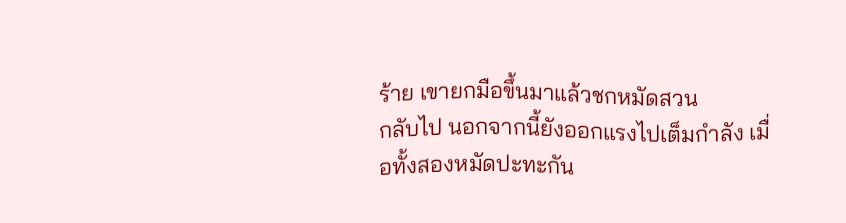ร้าย เขายกมือขึ้นมาแล้วชกหมัดสวน
กลับไป นอกจากนี้ยังออกแรงไปเต็มกำลัง เมื่อทั้งสองหมัดปะทะกัน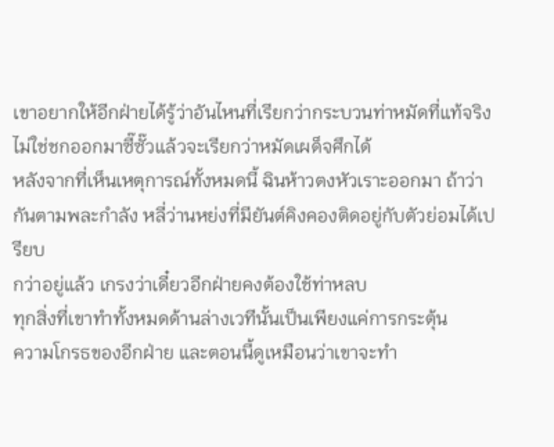เขาอยากให้อีกฝ่ายได้รู้ว่าอันไหนที่เรียกว่ากระบวนท่าหมัดที่แท้จริง
ไม่ใช่ชกออกมาซี๊ซั๊วแล้วจะเรียกว่าหมัดเผด็จศึกได้
หลังจากที่เห็นเหตุการณ์ทั้งหมดนี้ ฉินห้าวตงหัวเราะออกมา ถ้าว่า
กันตามพละกำลัง หลี่ว่านหย่งที่มียันต์คิงคองติดอยู่กับตัวย่อมได้เปรียบ
กว่าอยู่แล้ว เกรงว่าเดี๋ยวอีกฝ่ายคงต้องใช้ท่าหลบ
ทุกสิ่งที่เขาทำทั้งหมดด้านล่างเวทีนั้นเป็นเพียงแค่การกระตุ้น
ความโกรธของอีกฝ่าย และตอนนี้ดูเหมือนว่าเขาจะทำ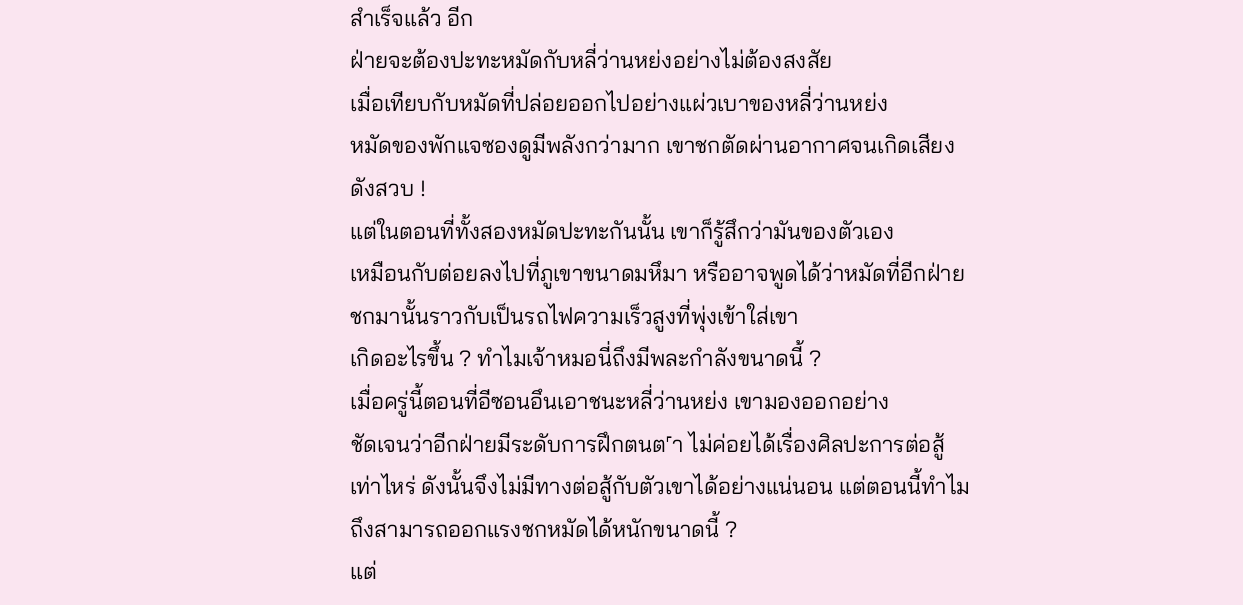สำเร็จแล้ว อีก
ฝ่ายจะต้องปะทะหมัดกับหลี่ว่านหย่งอย่างไม่ต้องสงสัย
เมื่อเทียบกับหมัดที่ปล่อยออกไปอย่างแผ่วเบาของหลี่ว่านหย่ง
หมัดของพักแจซองดูมีพลังกว่ามาก เขาชกตัดผ่านอากาศจนเกิดเสียง
ดังสวบ !
แต่ในตอนที่ทั้งสองหมัดปะทะกันนั้น เขาก็รู้สึกว่ามันของตัวเอง
เหมือนกับต่อยลงไปที่ภูเขาขนาดมหึมา หรืออาจพูดได้ว่าหมัดที่อีกฝ่าย
ชกมานั้นราวกับเป็นรถไฟความเร็วสูงที่พุ่งเข้าใส่เขา
เกิดอะไรขึ้น ? ทำไมเจ้าหมอนี่ถึงมีพละกำลังขนาดนี้ ?
เมื่อครู่นี้ตอนที่อีซอนอึนเอาชนะหลี่ว่านหย่ง เขามองออกอย่าง
ชัดเจนว่าอีกฝ่ายมีระดับการฝึกตนต˹า ไม่ค่อยได้เรื่องศิลปะการต่อสู้
เท่าไหร่ ดังนั้นจึงไม่มีทางต่อสู้กับตัวเขาได้อย่างแน่นอน แต่ตอนนี้ทำไม
ถึงสามารถออกแรงชกหมัดได้หนักขนาดนี้ ?
แต่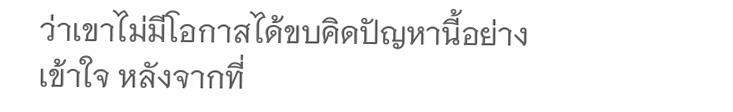ว่าเขาไม่มีโอกาสได้ขบคิดปัญหานี้อย่างเข้าใจ หลังจากที่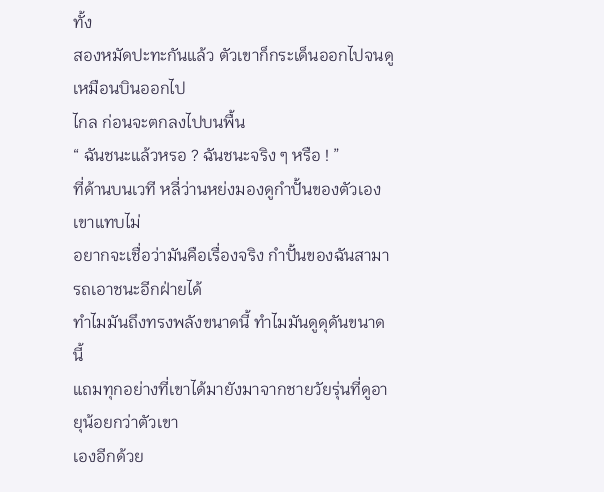ทั้ง
สองหมัดปะทะกันแล้ว ตัวเขาก็กระเด็นออกไปจนดูเหมือนบินออกไป
ไกล ก่อนจะตกลงไปบนพื้น
“ ฉันชนะแล้วหรอ ? ฉันชนะจริง ๆ หรือ ! ”
ที่ด้านบนเวที หลี่ว่านหย่งมองดูกำปั้นของตัวเอง เขาแทบไม่
อยากจะเชื่อว่ามันคือเรื่องจริง กำปั้นของฉันสามารถเอาชนะอีกฝ่ายได้
ทำไมมันถึงทรงพลังขนาดนี้ ทำไมมันดูดุดันขนาดนี้
แถมทุกอย่างที่เขาได้มายังมาจากชายวัยรุ่นที่ดูอายุน้อยกว่าตัวเขา
เองอีกด้วย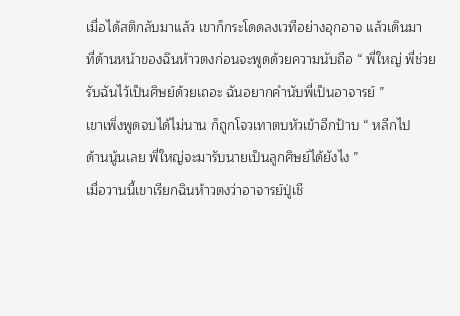เมื่อได้สติกลับมาแล้ว เขาก็กระโดดลงเวทีอย่างอุกอาจ แล้วเดินมา
ที่ด้านหน้าของฉินห้าวตงก่อนจะพูดด้วยความนับถือ “ พี่ใหญ่ พี่ช่วย
รับฉันไว้เป็นศิษย์ด้วยเถอะ ฉันอยากคำนับพี่เป็นอาจารย์ ”
เขาเพิ่งพูดจบได้ไม่นาน ก็ถูกโจวเทาตบหัวเข้าอีกป้าบ “ หลีกไป
ด้านนู้นเลย พี่ใหญ่จะมารับนายเป็นลูกศิษย์ได้ยังไง ”
เมื่อวานนี้เขาเรียกฉินห้าวตงว่าอาจารย์ปู่เชี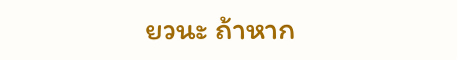ยวนะ ถ้าหาก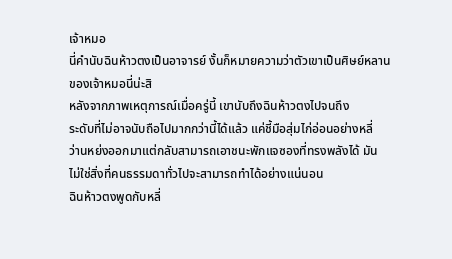เจ้าหมอ
นี่คำนับฉินห้าวตงเป็นอาจารย์ งั้นก็หมายความว่าตัวเขาเป็นศิษย์หลาน
ของเจ้าหมอนี่น่ะสิ
หลังจากภาพเหตุการณ์เมื่อครู่นี้ เขานับถึงฉินห้าวตงไปจนถึง
ระดับที่ไม่อาจนับถือไปมากกว่านี้ได้แล้ว แค่ชี้มือสุ่มไก่อ่อนอย่างหลี่
ว่านหย่งออกมาแต่กลับสามารถเอาชนะพักแจซองที่ทรงพลังได้ มัน
ไม่ใช่สิ่งที่คนธรรมดาทั่วไปจะสามารถทำได้อย่างแน่นอน
ฉินห้าวตงพูดกับหลี่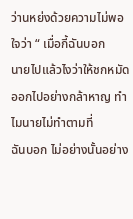ว่านหย่งด้วยความไม่พอใจว่า “ เมื่อกี้ฉันบอก
นายไปแล้วไงว่าให้ชกหมัดออกไปอย่างกล้าหาญ ทำไมนายไม่ทำตามที่
ฉันบอก ไม่อย่างนั้นอย่าง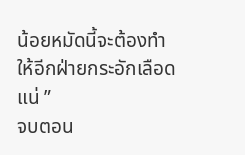น้อยหมัดนี้จะต้องทำให้อีกฝ่ายกระอักเลือด
แน่ ”
จบตอน